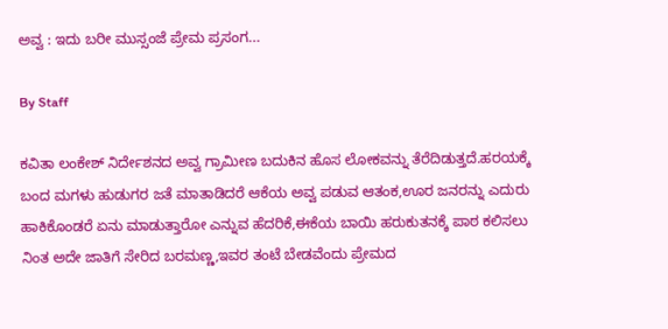ಅವ್ವ : ಇದು ಬರೀ ಮುಸ್ಸಂಜೆ ಪ್ರೇಮ ಪ್ರಸಂಗ...

By Staff

ಕವಿತಾ ಲಂಕೇಶ್ ನಿರ್ದೇಶನದ ಅವ್ವ ಗ್ರಾಮೀಣ ಬದುಕಿನ ಹೊಸ ಲೋಕವನ್ನು ತೆರೆದಿಡುತ್ತದೆ.ಹರಯಕ್ಕೆ ಬಂದ ಮಗಳು ಹುಡುಗರ ಜತೆ ಮಾತಾಡಿದರೆ ಆಕೆಯ ಅವ್ವ ಪಡುವ ಆತಂಕ,ಊರ ಜನರನ್ನು ಎದುರು ಹಾಕಿಕೊಂಡರೆ ಏನು ಮಾಡುತ್ತಾರೋ ಎನ್ನುವ ಹೆದರಿಕೆ,ಈಕೆಯ ಬಾಯಿ ಹರುಕುತನಕ್ಕೆ ಪಾಠ ಕಲಿಸಲು ನಿಂತ ಅದೇ ಜಾತಿಗೆ ಸೇರಿದ ಬರಮಣ್ಣ,ಇವರ ತಂಟೆ ಬೇಡವೆಂದು ಪ್ರೇಮದ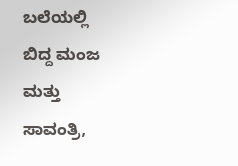ಬಲೆಯಲ್ಲಿ ಬಿದ್ದ ಮಂಜ ಮತ್ತು ಸಾವಂತ್ರಿ,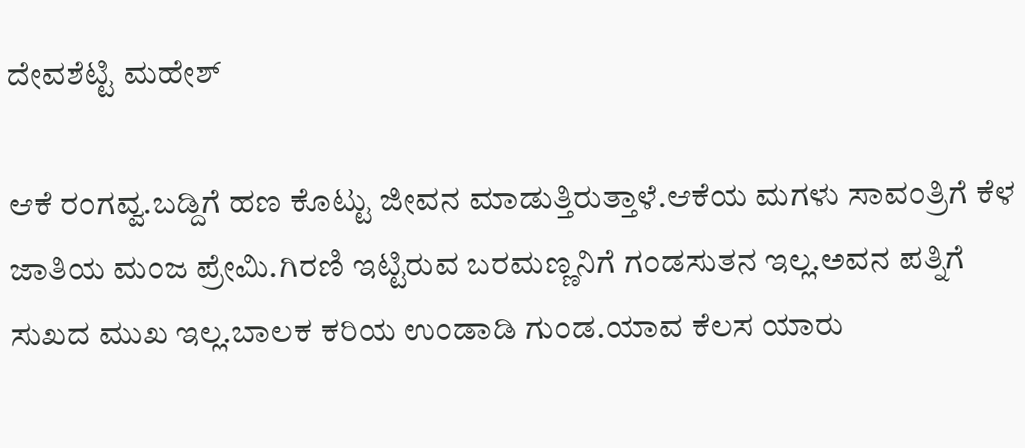ದೇವಶೆಟ್ಟಿ ಮಹೇಶ್

ಆಕೆ ರಂಗವ್ವ.ಬಡ್ದಿಗೆ ಹಣ ಕೊಟ್ಟು ಜೀವನ ಮಾಡುತ್ತಿರುತ್ತಾಳೆ.ಆಕೆಯ ಮಗಳು ಸಾವಂತ್ರಿಗೆ ಕೆಳ ಜಾತಿಯ ಮಂಜ ಪ್ರೇಮಿ.ಗಿರಣಿ ಇಟ್ಟಿರುವ ಬರಮಣ್ಣನಿಗೆ ಗಂಡಸುತನ ಇಲ್ಲ.ಅವನ ಪತ್ನಿಗೆ ಸುಖದ ಮುಖ ಇಲ್ಲ.ಬಾಲಕ ಕರಿಯ ಉಂಡಾಡಿ ಗುಂಡ.ಯಾವ ಕೆಲಸ ಯಾರು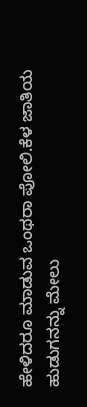ಹೇಳಿದರೂ ಮಾಡುವ ಒಂಥರಾ ಪೋಲಿ.ಕೆಳ ಜಾತಿಯ ಹುಡುಗನನ್ನು ಮೇಲು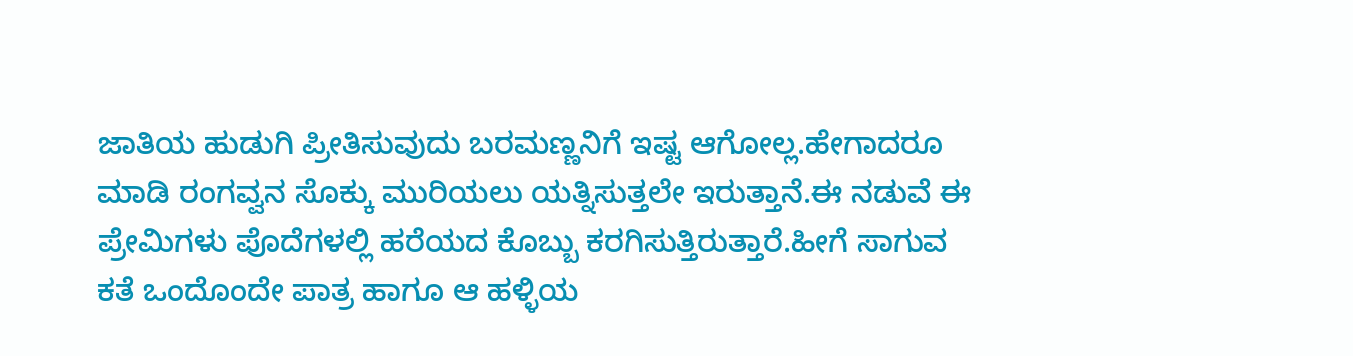ಜಾತಿಯ ಹುಡುಗಿ ಪ್ರೀತಿಸುವುದು ಬರಮಣ್ಣನಿಗೆ ಇಷ್ಟ ಆಗೋಲ್ಲ.ಹೇಗಾದರೂ ಮಾಡಿ ರಂಗವ್ವನ ಸೊಕ್ಕು ಮುರಿಯಲು ಯತ್ನಿಸುತ್ತಲೇ ಇರುತ್ತಾನೆ.ಈ ನಡುವೆ ಈ ಪ್ರೇಮಿಗಳು ಪೊದೆಗಳಲ್ಲಿ ಹರೆಯದ ಕೊಬ್ಬು ಕರಗಿಸುತ್ತಿರುತ್ತಾರೆ.ಹೀಗೆ ಸಾಗುವ ಕತೆ ಒಂದೊಂದೇ ಪಾತ್ರ ಹಾಗೂ ಆ ಹಳ್ಳಿಯ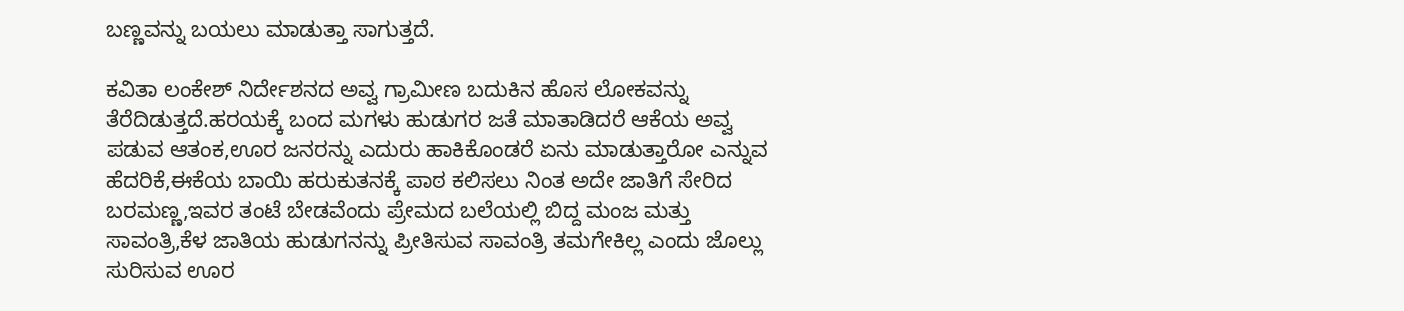ಬಣ್ಣವನ್ನು ಬಯಲು ಮಾಡುತ್ತಾ ಸಾಗುತ್ತದೆ.

ಕವಿತಾ ಲಂಕೇಶ್ ನಿರ್ದೇಶನದ ಅವ್ವ ಗ್ರಾಮೀಣ ಬದುಕಿನ ಹೊಸ ಲೋಕವನ್ನು ತೆರೆದಿಡುತ್ತದೆ.ಹರಯಕ್ಕೆ ಬಂದ ಮಗಳು ಹುಡುಗರ ಜತೆ ಮಾತಾಡಿದರೆ ಆಕೆಯ ಅವ್ವ ಪಡುವ ಆತಂಕ,ಊರ ಜನರನ್ನು ಎದುರು ಹಾಕಿಕೊಂಡರೆ ಏನು ಮಾಡುತ್ತಾರೋ ಎನ್ನುವ ಹೆದರಿಕೆ,ಈಕೆಯ ಬಾಯಿ ಹರುಕುತನಕ್ಕೆ ಪಾಠ ಕಲಿಸಲು ನಿಂತ ಅದೇ ಜಾತಿಗೆ ಸೇರಿದ ಬರಮಣ್ಣ,ಇವರ ತಂಟೆ ಬೇಡವೆಂದು ಪ್ರೇಮದ ಬಲೆಯಲ್ಲಿ ಬಿದ್ದ ಮಂಜ ಮತ್ತು ಸಾವಂತ್ರಿ,ಕೆಳ ಜಾತಿಯ ಹುಡುಗನನ್ನು ಪ್ರೀತಿಸುವ ಸಾವಂತ್ರಿ ತಮಗೇಕಿಲ್ಲ ಎಂದು ಜೊಲ್ಲು ಸುರಿಸುವ ಊರ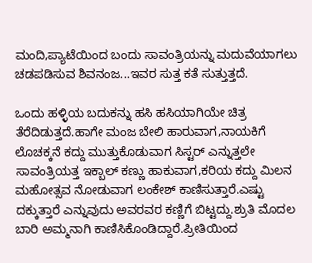ಮಂದಿ,ಪ್ಯಾಟೆಯಿಂದ ಬಂದು ಸಾವಂತ್ರಿಯನ್ನು ಮದುವೆಯಾಗಲು ಚಡಪಡಿಸುವ ಶಿವನಂಜ...ಇವರ ಸುತ್ತ ಕತೆ ಸುತ್ತುತ್ತದೆ.

ಒಂದು ಹಳ್ಳಿಯ ಬದುಕನ್ನು ಹಸಿ ಹಸಿಯಾಗಿಯೇ ಚಿತ್ರ ತೆರೆದಿಡುತ್ತದೆ.ಹಾಗೇ ಮಂಜ ಬೇಲಿ ಹಾರುವಾಗ,ನಾಯಕಿಗೆ ಲೊಚಕ್ಕನೆ ಕದ್ದು ಮುತ್ತುಕೊಡುವಾಗ ಸಿಸ್ಟರ್ ಎನ್ನುತ್ತಲೇ ಸಾವಂತ್ರಿಯತ್ತ ಇಕ್ಬಾಲ್ ಕಣ್ಣು ಹಾಕುವಾಗ,ಕರಿಯ ಕದ್ದು ಮಿಲನ ಮಹೋತ್ಸವ ನೋಡುವಾಗ ಲಂಕೇಶ್ ಕಾಣಿಸುತ್ತಾರೆ.ಎಷ್ಟು ದಕ್ಕುತ್ತಾರೆ ಎನ್ನುವುದು ಅವರವರ ಕಣ್ಣಿಗೆ ಬಿಟ್ಟದ್ದು.ಶ್ರುತಿ ಮೊದಲ ಬಾರಿ ಅಮ್ಮನಾಗಿ ಕಾಣಿಸಿಕೊಂಡಿದ್ದಾರೆ.ಪ್ರೀತಿಯಿಂದ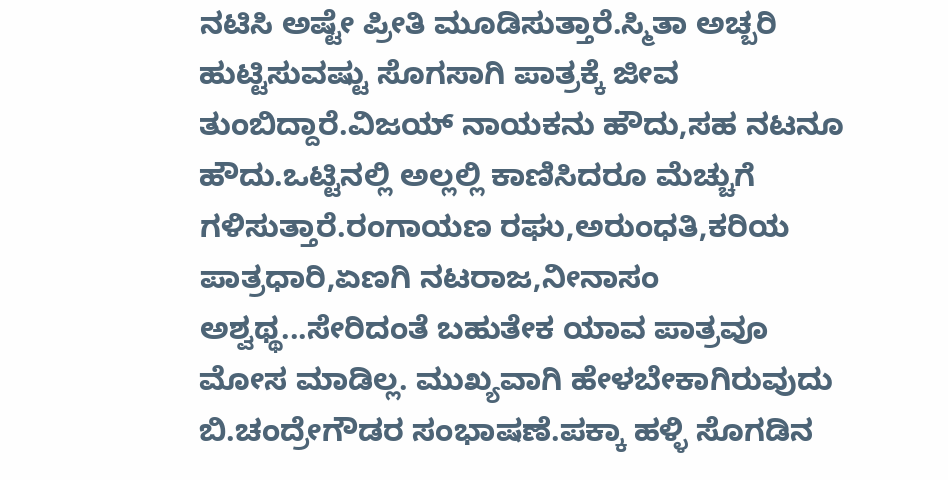ನಟಿಸಿ ಅಷ್ಟೇ ಪ್ರೀತಿ ಮೂಡಿಸುತ್ತಾರೆ.ಸ್ಮಿತಾ ಅಚ್ಬರಿ ಹುಟ್ಟಿಸುವಷ್ಟು ಸೊಗಸಾಗಿ ಪಾತ್ರಕ್ಕೆ ಜೀವ ತುಂಬಿದ್ದಾರೆ.ವಿಜಯ್ ನಾಯಕನು ಹೌದು,ಸಹ ನಟನೂ ಹೌದು.ಒಟ್ಟಿನಲ್ಲಿ ಅಲ್ಲಲ್ಲಿ ಕಾಣಿಸಿದರೂ ಮೆಚ್ಚುಗೆ ಗಳಿಸುತ್ತಾರೆ.ರಂಗಾಯಣ ರಘು,ಅರುಂಧತಿ,ಕರಿಯ ಪಾತ್ರಧಾರಿ,ಏಣಗಿ ನಟರಾಜ,ನೀನಾಸಂ ಅಶ್ವಥ್ಥ...ಸೇರಿದಂತೆ ಬಹುತೇಕ ಯಾವ ಪಾತ್ರವೂ ಮೋಸ ಮಾಡಿಲ್ಲ. ಮುಖ್ಯವಾಗಿ ಹೇಳಬೇಕಾಗಿರುವುದು ಬಿ.ಚಂದ್ರೇಗೌಡರ ಸಂಭಾಷಣೆ.ಪಕ್ಕಾ ಹಳ್ಳಿ ಸೊಗಡಿನ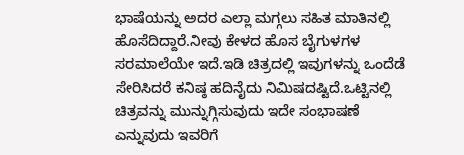ಭಾಷೆಯನ್ನು ಅದರ ಎಲ್ಲಾ ಮಗ್ಗಲು ಸಹಿತ ಮಾತಿನಲ್ಲಿ ಹೊಸೆದಿದ್ದಾರೆ.ನೀವು ಕೇಳದ ಹೊಸ ಬೈಗುಳಗಳ ಸರಮಾಲೆಯೇ ಇದೆ.ಇಡಿ ಚಿತ್ರದಲ್ಲಿ ಇವುಗಳನ್ನು ಒಂದೆಡೆ ಸೇರಿಸಿದರೆ ಕನಿಷ್ಠ ಹದಿನೈದು ನಿಮಿಷದಷ್ಟಿದೆ.ಒಟ್ಟಿನಲ್ಲಿ ಚಿತ್ರವನ್ನು ಮುನ್ನುಗ್ಗಿಸುವುದು ಇದೇ ಸಂಭಾಷಣೆ ಎನ್ನುವುದು ಇವರಿಗೆ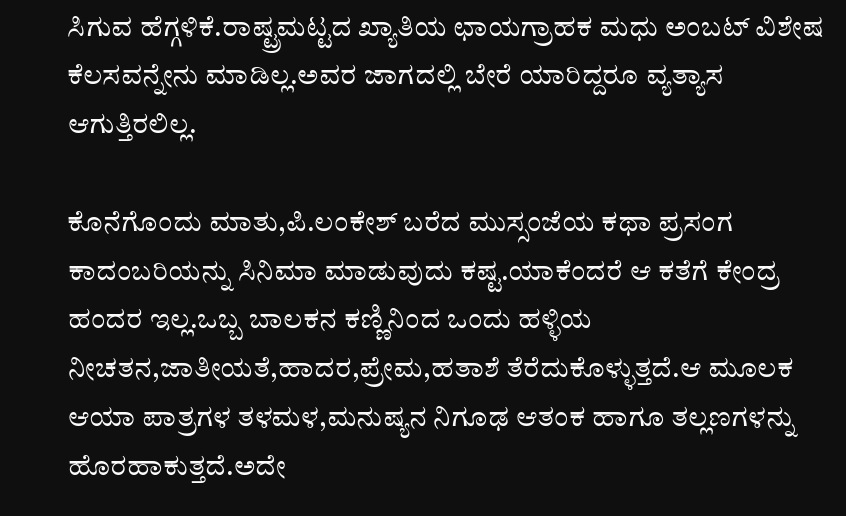ಸಿಗುವ ಹೆಗ್ಗಳಿಕೆ.ರಾಷ್ಟ್ರಮಟ್ಟದ ಖ್ಯಾತಿಯ ಛಾಯಗ್ರಾಹಕ ಮಧು ಅಂಬಟ್ ವಿಶೇಷ ಕೆಲಸವನ್ನೇನು ಮಾಡಿಲ್ಲ.ಅವರ ಜಾಗದಲ್ಲಿ ಬೇರೆ ಯಾರಿದ್ದರೂ ವ್ಯತ್ಯಾಸ ಆಗುತ್ತಿರಲಿಲ್ಲ.

ಕೊನೆಗೊಂದು ಮಾತು,ಪಿ.ಲಂಕೇಶ್ ಬರೆದ ಮುಸ್ಸಂಜೆಯ ಕಥಾ ಪ್ರಸಂಗ ಕಾದಂಬರಿಯನ್ನು ಸಿನಿಮಾ ಮಾಡುವುದು ಕಷ್ಟ.ಯಾಕೆಂದರೆ ಆ ಕತೆಗೆ ಕೇಂದ್ರ ಹಂದರ ಇಲ್ಲ.ಒಬ್ಬ ಬಾಲಕನ ಕಣ್ಣಿನಿಂದ ಒಂದು ಹಳ್ಳಿಯ ನೀಚತನ,ಜಾತೀಯತೆ,ಹಾದರ,ಪ್ರೇಮ,ಹತಾಶೆ ತೆರೆದುಕೊಳ್ಳುತ್ತದೆ.ಆ ಮೂಲಕ ಆಯಾ ಪಾತ್ರಗಳ ತಳಮಳ,ಮನುಷ್ಯನ ನಿಗೂಢ ಆತಂಕ ಹಾಗೂ ತಲ್ಲಣಗಳನ್ನು ಹೊರಹಾಕುತ್ತದೆ.ಅದೇ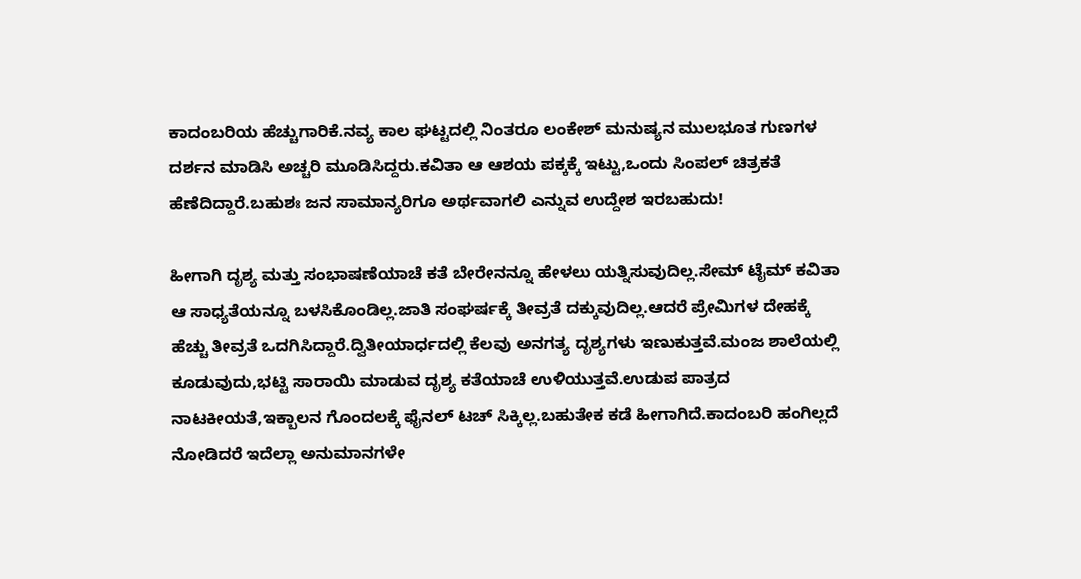ಕಾದಂಬರಿಯ ಹೆಚ್ಚುಗಾರಿಕೆ.ನವ್ಯ ಕಾಲ ಘಟ್ಟದಲ್ಲಿ ನಿಂತರೂ ಲಂಕೇಶ್ ಮನುಷ್ಯನ ಮುಲಭೂತ ಗುಣಗಳ ದರ್ಶನ ಮಾಡಿಸಿ ಅಚ್ಚರಿ ಮೂಡಿಸಿದ್ದರು.ಕವಿತಾ ಆ ಆಶಯ ಪಕ್ಕಕ್ಕೆ ಇಟ್ಟು,ಒಂದು ಸಿಂಪಲ್ ಚಿತ್ರಕತೆ ಹೆಣೆದಿದ್ದಾರೆ.ಬಹುಶಃ ಜನ ಸಾಮಾನ್ಯರಿಗೂ ಅರ್ಥವಾಗಲಿ ಎನ್ನುವ ಉದ್ದೇಶ ಇರಬಹುದು!

ಹೀಗಾಗಿ ದೃಶ್ಯ ಮತ್ತು ಸಂಭಾಷಣೆಯಾಚೆ ಕತೆ ಬೇರೇನನ್ನೂ ಹೇಳಲು ಯತ್ನಿಸುವುದಿಲ್ಲ.ಸೇಮ್ ಟೈಮ್ ಕವಿತಾ ಆ ಸಾಧ್ಯತೆಯನ್ನೂ ಬಳಸಿಕೊಂಡಿಲ್ಲ.ಜಾತಿ ಸಂಘರ್ಷಕ್ಕೆ ತೀವ್ರತೆ ದಕ್ಕುವುದಿಲ್ಲ.ಆದರೆ ಪ್ರೇಮಿಗಳ ದೇಹಕ್ಕೆ ಹೆಚ್ಚು ತೀವ್ರತೆ ಒದಗಿಸಿದ್ದಾರೆ.ದ್ವಿತೀಯಾರ್ಧದಲ್ಲಿ ಕೆಲವು ಅನಗತ್ಯ ದೃಶ್ಯಗಳು ಇಣುಕುತ್ತವೆ.ಮಂಜ ಶಾಲೆಯಲ್ಲಿ ಕೂಡುವುದು,ಭಟ್ಟಿ ಸಾರಾಯಿ ಮಾಡುವ ದೃಶ್ಯ ಕತೆಯಾಚೆ ಉಳಿಯುತ್ತವೆ.ಉಡುಪ ಪಾತ್ರದ ನಾಟಕೀಯತೆ,ಇಕ್ಬಾಲನ ಗೊಂದಲಕ್ಕೆ ಫೈನಲ್ ಟಚ್ ಸಿಕ್ಕಿಲ್ಲ.ಬಹುತೇಕ ಕಡೆ ಹೀಗಾಗಿದೆ.ಕಾದಂಬರಿ ಹಂಗಿಲ್ಲದೆ ನೋಡಿದರೆ ಇದೆಲ್ಲಾ ಅನುಮಾನಗಳೇ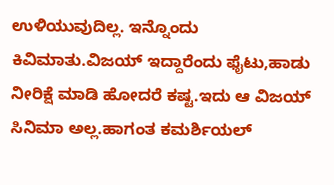ಉಳಿಯುವುದಿಲ್ಲ. ಇನ್ನೊಂದು ಕಿವಿಮಾತು.ವಿಜಯ್ ಇದ್ದಾರೆಂದು ಫೈಟು,ಹಾಡು ನೀರಿಕ್ಷೆ ಮಾಡಿ ಹೋದರೆ ಕಷ್ಟ.ಇದು ಆ ವಿಜಯ್ ಸಿನಿಮಾ ಅಲ್ಲ.ಹಾಗಂತ ಕಮರ್ಶಿಯಲ್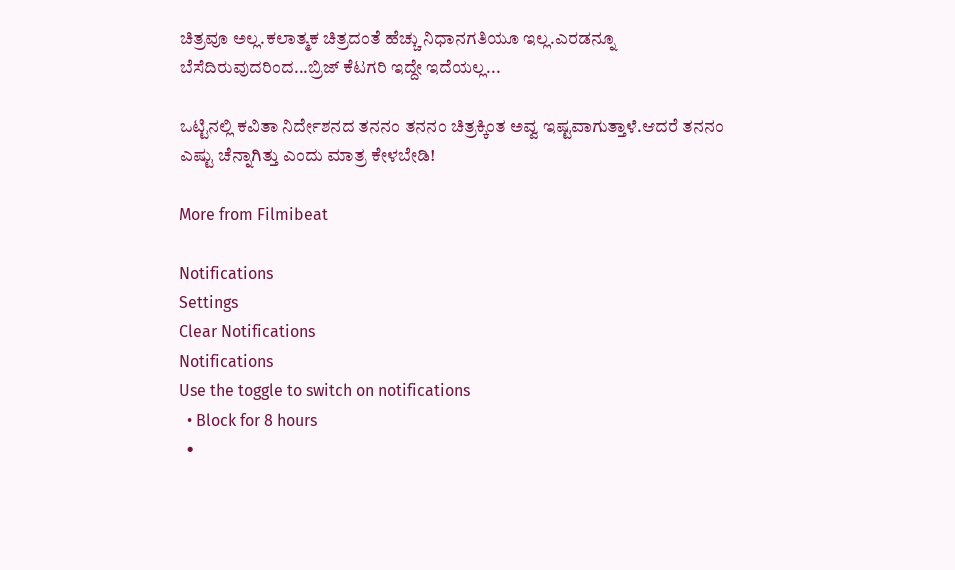ಚಿತ್ರವೂ ಅಲ್ಲ.ಕಲಾತ್ಮಕ ಚಿತ್ರದಂತೆ ಹೆಚ್ಚು ನಿಧಾನಗತಿಯೂ ಇಲ್ಲ.ಎರಡನ್ನೂ ಬೆಸೆದಿರುವುದರಿಂದ...ಬ್ರಿಜ್ ಕೆಟಗರಿ ಇದ್ದೇ ಇದೆಯಲ್ಲ...

ಒಟ್ಟಿನಲ್ಲಿ ಕವಿತಾ ನಿರ್ದೇಶನದ ತನನಂ ತನನಂ ಚಿತ್ರಕ್ಕಿಂತ ಅವ್ವ ಇಷ್ಟವಾಗುತ್ತಾಳೆ.ಆದರೆ ತನನಂ ಎಷ್ಟು ಚೆನ್ನಾಗಿತ್ತು ಎಂದು ಮಾತ್ರ ಕೇಳಬೇಡಿ!

More from Filmibeat

Notifications
Settings
Clear Notifications
Notifications
Use the toggle to switch on notifications
  • Block for 8 hours
  •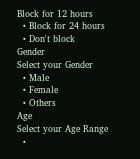Block for 12 hours
  • Block for 24 hours
  • Don't block
Gender
Select your Gender
  • Male
  • Female
  • Others
Age
Select your Age Range
  •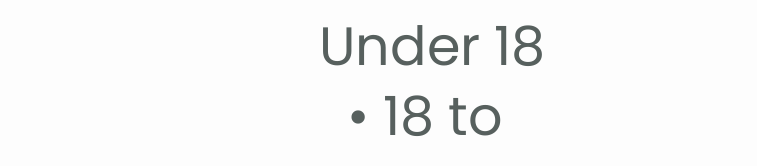Under 18
  • 18 to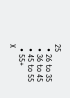25
  • 26 to 35
  • 36 to 45
  • 45 to 55
  • 55+
X